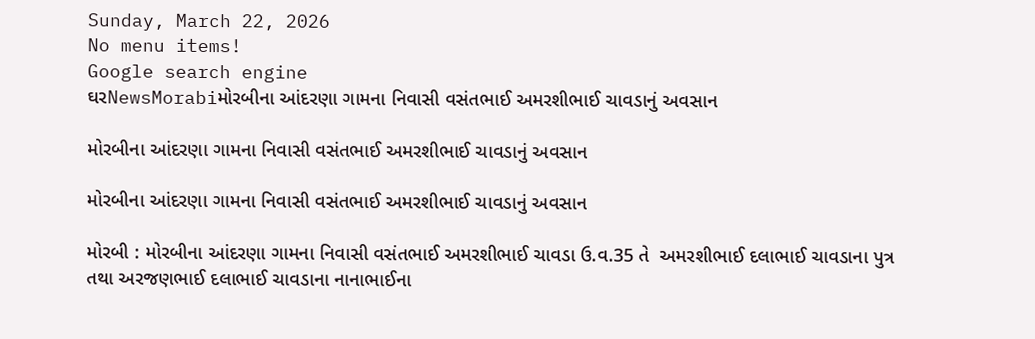Sunday, March 22, 2026
No menu items!
Google search engine
ઘરNewsMorabiમોરબીના આંદરણા ગામના નિવાસી વસંતભાઈ અમરશીભાઈ ચાવડાનું અવસાન

મોરબીના આંદરણા ગામના નિવાસી વસંતભાઈ અમરશીભાઈ ચાવડાનું અવસાન

મોરબીના આંદરણા ગામના નિવાસી વસંતભાઈ અમરશીભાઈ ચાવડાનું અવસાન

મોરબી : મોરબીના આંદરણા ગામના નિવાસી વસંતભાઈ અમરશીભાઈ ચાવડા ઉ.વ.35 તે  અમરશીભાઈ દલાભાઈ ચાવડાના પુત્ર તથા અરજણભાઈ દલાભાઈ ચાવડાના નાનાભાઈના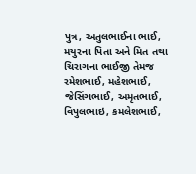પુત્ર, અતુલભાઈના ભાઈ, મયુરના પિતા અને મિત તથા ચિરાગના ભાઈજી તેમજ રમેશભાઈ, મહેશભાઈ, જેસિંગભાઈ, અમૃતભાઈ, વિપુલભાઇ, કમલેશભાઈ,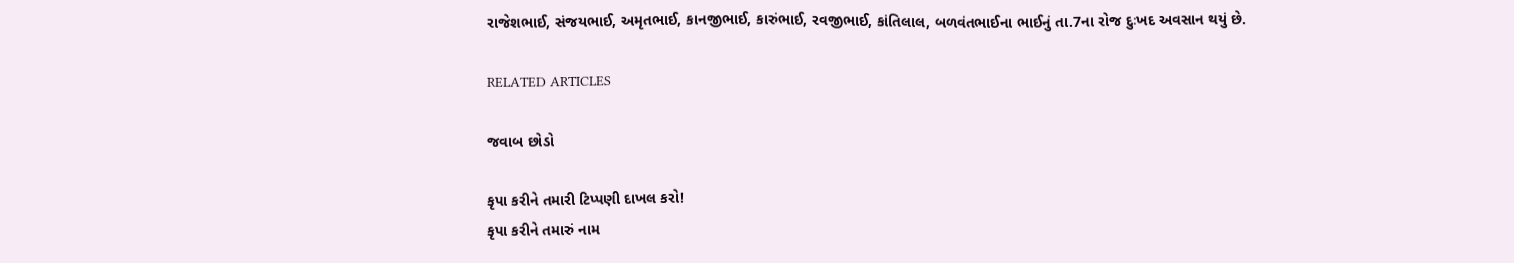રાજેશભાઈ, સંજયભાઈ, અમૃતભાઈ, કાનજીભાઈ, કારુંભાઈ, રવજીભાઈ, કાંતિલાલ, બળવંતભાઈના ભાઈનું તા.7ના રોજ દુઃખદ અવસાન થયું છે.

RELATED ARTICLES

જવાબ છોડો

કૃપા કરીને તમારી ટિપ્પણી દાખલ કરો!
કૃપા કરીને તમારું નામ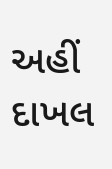અહીં દાખલ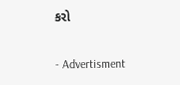કરો

- Advertisment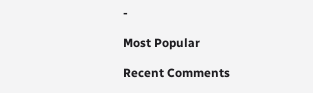-

Most Popular

Recent Comments